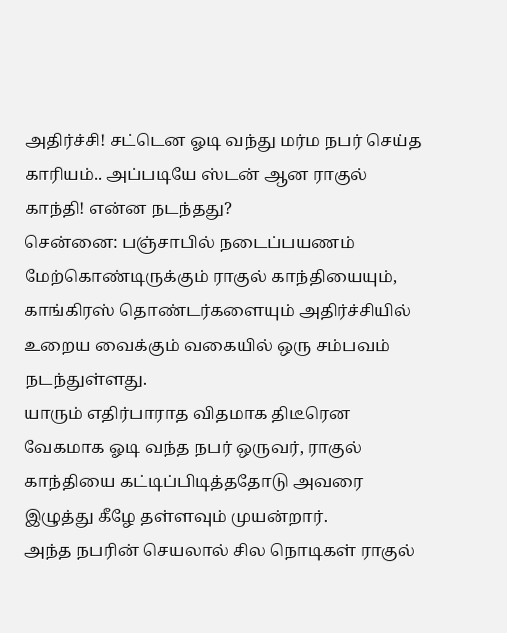அதிர்ச்சி! சட்டென ஓடி வந்து மர்ம நபர் செய்த காரியம்.. அப்படியே ஸ்டன் ஆன ராகுல் காந்தி! என்ன நடந்தது?
சென்னை: பஞ்சாபில் நடைப்பயணம் மேற்கொண்டிருக்கும் ராகுல் காந்தியையும், காங்கிரஸ் தொண்டர்களையும் அதிர்ச்சியில் உறைய வைக்கும் வகையில் ஒரு சம்பவம் நடந்துள்ளது.
யாரும் எதிர்பாராத விதமாக திடீரென வேகமாக ஓடி வந்த நபர் ஒருவர், ராகுல் காந்தியை கட்டிப்பிடித்ததோடு அவரை இழுத்து கீழே தள்ளவும் முயன்றார்.
அந்த நபரின் செயலால் சில நொடிகள் ராகுல்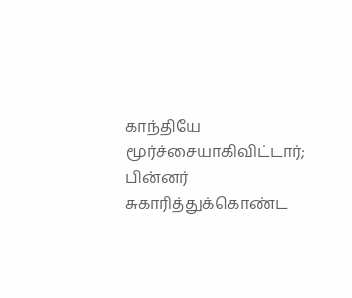காந்தியே மூர்ச்சையாகிவிட்டார்; பின்னர் சுகாரித்துக்கொண்ட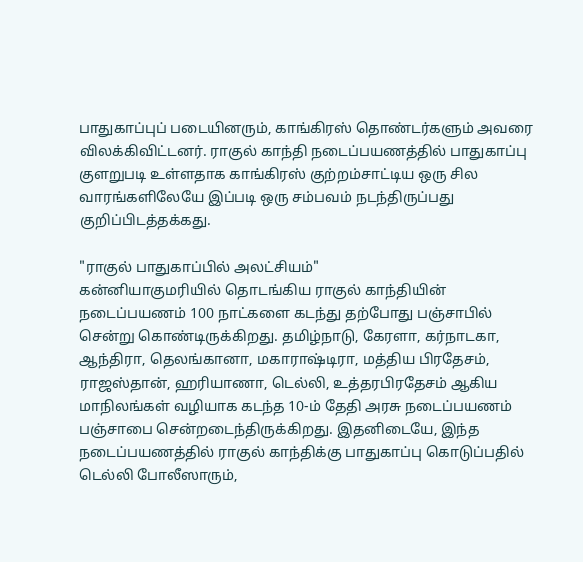பாதுகாப்புப் படையினரும், காங்கிரஸ் தொண்டர்களும் அவரை விலக்கிவிட்டனர். ராகுல் காந்தி நடைப்பயணத்தில் பாதுகாப்பு குளறுபடி உள்ளதாக காங்கிரஸ் குற்றம்சாட்டிய ஒரு சில வாரங்களிலேயே இப்படி ஒரு சம்பவம் நடந்திருப்பது குறிப்பிடத்தக்கது.

"ராகுல் பாதுகாப்பில் அலட்சியம்"
கன்னியாகுமரியில் தொடங்கிய ராகுல் காந்தியின் நடைப்பயணம் 100 நாட்களை கடந்து தற்போது பஞ்சாபில் சென்று கொண்டிருக்கிறது. தமிழ்நாடு, கேரளா, கர்நாடகா, ஆந்திரா, தெலங்கானா, மகாராஷ்டிரா, மத்திய பிரதேசம், ராஜஸ்தான், ஹரியாணா, டெல்லி, உத்தரபிரதேசம் ஆகிய மாநிலங்கள் வழியாக கடந்த 10-ம் தேதி அரசு நடைப்பயணம் பஞ்சாபை சென்றடைந்திருக்கிறது. இதனிடையே, இந்த நடைப்பயணத்தில் ராகுல் காந்திக்கு பாதுகாப்பு கொடுப்பதில் டெல்லி போலீஸாரும்,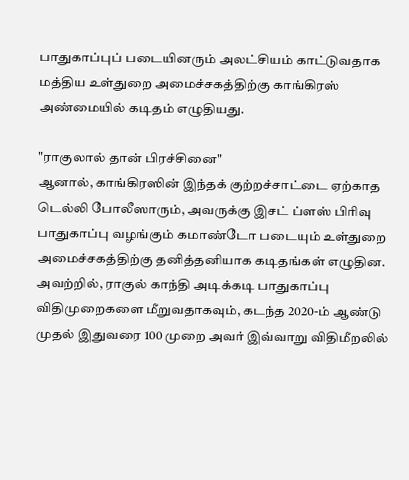பாதுகாப்புப் படையினரும் அலட்சியம் காட்டுவதாக மத்திய உள்துறை அமைச்சகத்திற்கு காங்கிரஸ் அண்மையில் கடிதம் எழுதியது.

"ராகுலால் தான் பிரச்சினை"
ஆனால், காங்கிரஸின் இந்தக் குற்றச்சாட்டை ஏற்காத டெல்லி போலீஸாரும், அவருக்கு இசட் ப்ளஸ் பிரிவு பாதுகாப்பு வழங்கும் கமாண்டோ படையும் உள்துறை அமைச்சகத்திற்கு தனித்தனியாக கடிதங்கள் எழுதின. அவற்றில், ராகுல் காந்தி அடிக்கடி பாதுகாப்பு விதிமுறைகளை மீறுவதாகவும், கடந்த 2020-ம் ஆண்டு முதல் இதுவரை 100 முறை அவர் இவ்வாறு விதிமீறலில்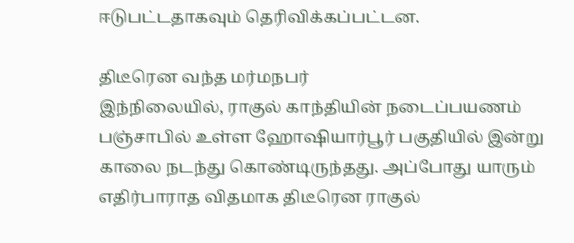ஈடுபட்டதாகவும் தெரிவிக்கப்பட்டன.

திடீரென வந்த மர்மநபர்
இந்நிலையில், ராகுல் காந்தியின் நடைப்பயணம் பஞ்சாபில் உள்ள ஹோஷியார்பூர் பகுதியில் இன்று காலை நடந்து கொண்டிருந்தது. அப்போது யாரும் எதிர்பாராத விதமாக திடீரென ராகுல்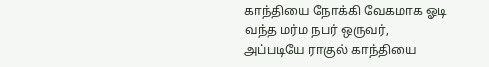காந்தியை நோக்கி வேகமாக ஓடி வந்த மர்ம நபர் ஒருவர், அப்படியே ராகுல் காந்தியை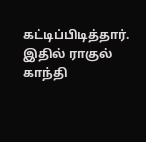கட்டிப்பிடித்தார். இதில் ராகுல் காந்தி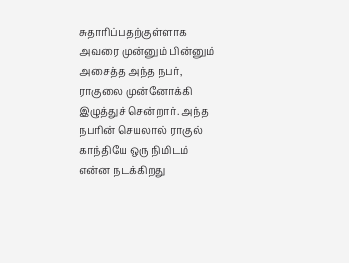சுதாரிப்பதற்குள்ளாக அவரை முன்னும் பின்னும் அசைத்த அந்த நபர், ராகுலை முன்னோக்கி இழுத்துச் சென்றார். அந்த நபரின் செயலால் ராகுல் காந்தியே ஒரு நிமிடம் என்ன நடக்கிறது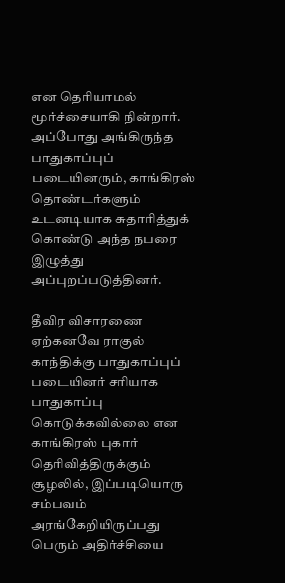என தெரியாமல் மூர்ச்சையாகி நின்றார். அப்போது அங்கிருந்த பாதுகாப்புப் படையினரும், காங்கிரஸ் தொண்டர்களும் உடனடியாக சுதாரித்துக் கொண்டு அந்த நபரை இழுத்து அப்புறப்படுத்தினர்.

தீவிர விசாரணை
ஏற்கனவே ராகுல் காந்திக்கு பாதுகாப்புப் படையினர் சரியாக பாதுகாப்பு கொடுக்கவில்லை என காங்கிரஸ் புகார் தெரிவித்திருக்கும் சூழலில், இப்படியொரு சம்பவம் அரங்கேறியிருப்பது பெரும் அதிர்ச்சியை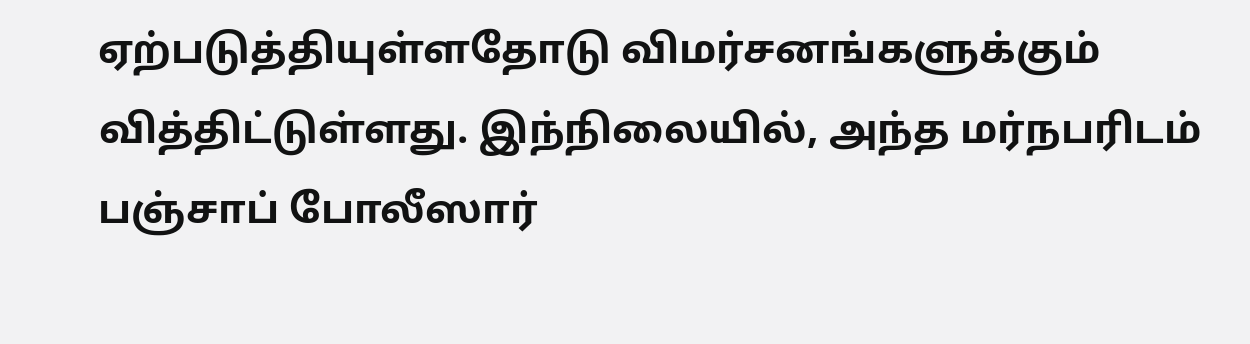ஏற்படுத்தியுள்ளதோடு விமர்சனங்களுக்கும் வித்திட்டுள்ளது. இந்நிலையில், அந்த மர்நபரிடம் பஞ்சாப் போலீஸார்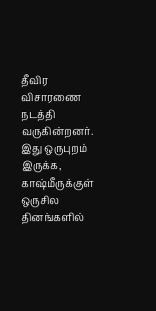தீவிர விசாரணை நடத்தி வருகின்றனர். இது ஒருபுறம் இருக்க, காஷ்மீருக்குள் ஒருசில தினங்களில்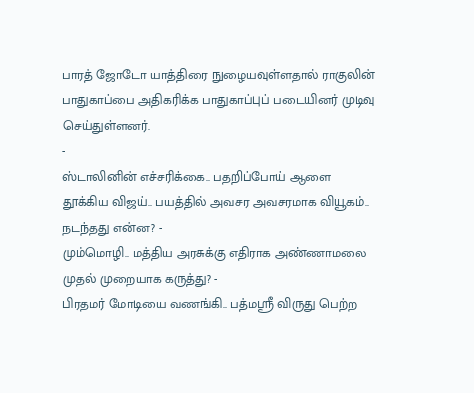பாரத் ஜோடோ யாத்திரை நுழையவுள்ளதால் ராகுலின் பாதுகாப்பை அதிகரிக்க பாதுகாப்புப் படையினர் முடிவு செய்துள்ளனர்.
-
ஸ்டாலினின் எச்சரிக்கை.. பதறிப்போய் ஆளை தூக்கிய விஜய்.. பயத்தில் அவசர அவசரமாக வியூகம்.. நடந்தது என்ன? -
மும்மொழி.. மத்திய அரசுக்கு எதிராக அண்ணாமலை முதல் முறையாக கருத்து? -
பிரதமர் மோடியை வணங்கி.. பத்மஸ்ரீ விருது பெற்ற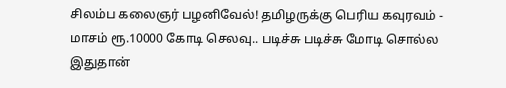சிலம்ப கலைஞர் பழனிவேல்! தமிழருக்கு பெரிய கவுரவம் -
மாசம் ரூ.10000 கோடி செலவு.. படிச்சு படிச்சு மோடி சொல்ல இதுதான்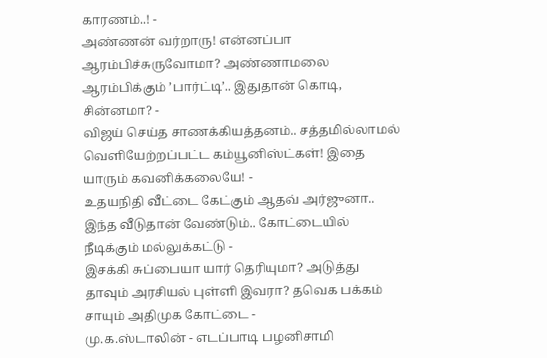காரணம்..! -
அண்ணன் வர்றாரு! என்னப்பா ஆரம்பிச்சுருவோமா? அண்ணாமலை ஆரம்பிக்கும் ’பார்ட்டி’.. இதுதான் கொடி, சின்னமா? -
விஜய் செய்த சாணக்கியத்தனம்.. சத்தமில்லாமல் வெளியேற்றப்பட்ட கம்யூனிஸ்ட்கள்! இதை யாரும் கவனிக்கலையே! -
உதயநிதி வீட்டை கேட்கும் ஆதவ் அர்ஜுனா.. இந்த வீடுதான் வேண்டும்.. கோட்டையில் நீடிக்கும் மல்லுக்கட்டு -
இசக்கி சுப்பையா யார் தெரியுமா? அடுத்து தாவும் அரசியல் புள்ளி இவரா? தவெக பக்கம் சாயும் அதிமுக கோட்டை -
மு.க.ஸ்டாலின் - எடப்பாடி பழனிசாமி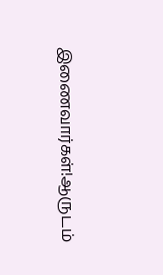இணைவார்கள்!ஆருடம்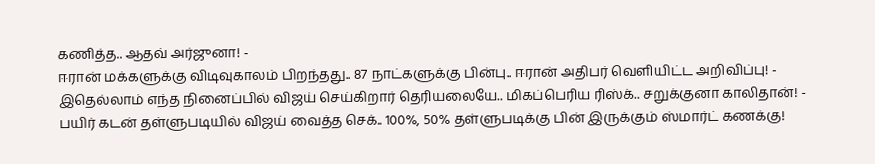கணித்த.. ஆதவ் அர்ஜுனா! -
ஈரான் மக்களுக்கு விடிவுகாலம் பிறந்தது.. 87 நாட்களுக்கு பின்பு.. ஈரான் அதிபர் வெளியிட்ட அறிவிப்பு! -
இதெல்லாம் எந்த நினைப்பில் விஜய் செய்கிறார் தெரியலையே.. மிகப்பெரிய ரிஸ்க்.. சறுக்குனா காலிதான்! -
பயிர் கடன் தள்ளுபடியில் விஜய் வைத்த செக்.. 100%, 50% தள்ளுபடிக்கு பின் இருக்கும் ஸ்மார்ட் கணக்கு!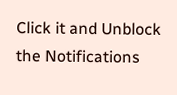Click it and Unblock the Notifications